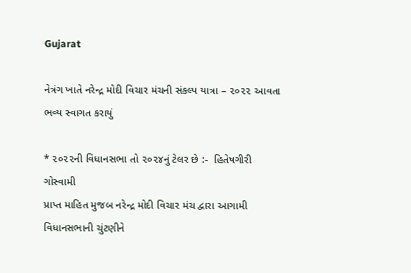Gujarat

નેત્રંગ ખાતે નરેન્દ્ર મોદી વિચાર મંચની સંકલ્પ યાત્રા – ૨૦૨૨ આવતા ભવ્ય સ્વાગત કરાયું

* ૨૦૨૨ની વિધાનસભા તો ૨૦૨૪નું ટેલર છે :-  હિતેષગીરી ગોસ્વામી
પ્રાપ્ત માહિત મુજબ નરેન્દ્ર મોદી વિચાર મંચ દ્વારા આગામી વિધાનસભાની ચુંટણીને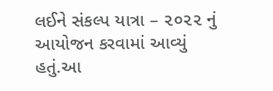લઈને સંકલ્પ યાત્રા – ૨૦૨૨ નું આયોજન કરવામાં આવ્યું હતું.આ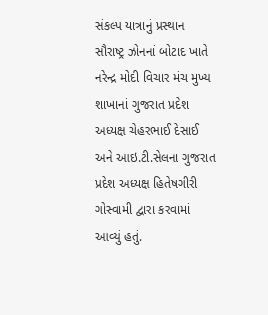સંકલ્પ યાત્રાનું પ્રસ્થાન સૌરાષ્ટ્ર ઝોનનાં બોટાદ ખાતે નરેન્દ્ર મોદી વિચાર મંચ મુખ્ય શાખાનાં ગુજરાત પ્રદેશ અધ્યક્ષ ચેહરભાઈ દેસાઈ અને આઇ.ટી.સેલના ગુજરાત પ્રદેશ અધ્યક્ષ હિતેષગીરી ગોસ્વામી દ્વારા કરવામાં આવ્યું હતું.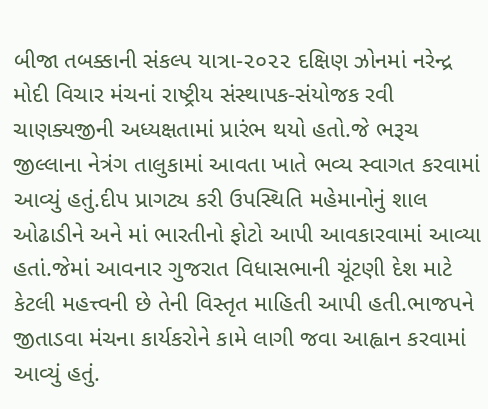બીજા તબક્કાની સંકલ્પ યાત્રા-૨૦૨૨ દક્ષિણ ઝોનમાં નરેન્દ્ર મોદી વિચાર મંચનાં રાષ્ટ્રીય સંસ્થાપક-સંયોજક રવી ચાણક્યજીની અધ્યક્ષતામાં પ્રારંભ થયો હતો.જે ભરૂચ જીલ્લાના નેત્રંગ તાલુકામાં આવતા ખાતે ભવ્ય સ્વાગત કરવામાં આવ્યું હતું.દીપ પ્રાગટ્ય કરી ઉપસ્થિતિ મહેમાનોનું શાલ ઓઢાડીને અને માં ભારતીનો ફોટો આપી આવકારવામાં આવ્યા હતાં.જેમાં આવનાર ગુજરાત વિધાસભાની ચૂંટણી દેશ માટે કેટલી મહત્ત્વની છે તેની વિસ્તૃત માહિતી આપી હતી.ભાજપને જીતાડવા મંચના કાર્યકરોને કામે લાગી જવા આહ્વાન કરવામાં આવ્યું હતું.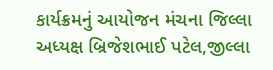કાર્યક્રમનું આયોજન મંચના જિલ્લા અધ્યક્ષ બ્રિજેશભાઈ પટેલ,જીલ્લા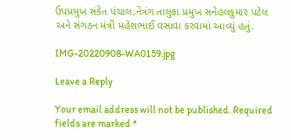ઉપપ્રમુખ સંકેત પંચાલ,નેત્રંગ તાલુકા પ્રમુખ સનેહલકુમાર પટેલ અને સંગઠન મંત્રી મહેશભાઈ વસાવા કરવામાં આવ્યું હતું.

IMG-20220908-WA0159.jpg

Leave a Reply

Your email address will not be published. Required fields are marked *